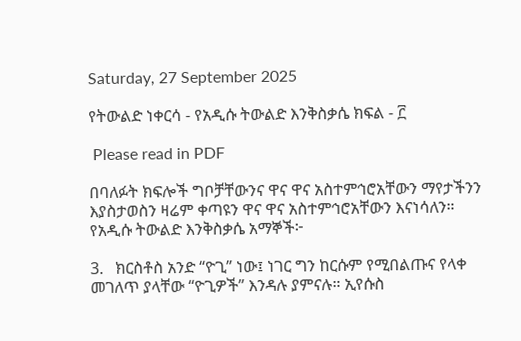Saturday, 27 September 2025

የትውልድ ነቀርሳ - የአዲሱ ትውልድ እንቅስቃሴ ክፍል - ፫

 Please read in PDF

በባለፉት ክፍሎች ግቦቻቸውንና ዋና ዋና አስተምኅሮአቸውን ማየታችንን እያስታወስን ዛሬም ቀጣዩን ዋና ዋና አስተምኅሮአቸውን እናነሳለን። የአዲሱ ትውልድ እንቅስቃሴ አማኞች፦

3.   ክርስቶስ አንድ “ዮጊ” ነው፤ ነገር ግን ከርሱም የሚበልጡና የላቀ መገለጥ ያላቸው “ዮጊዎች” እንዳሉ ያምናሉ። ኢየሱስ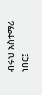ብሩህ አስተማሪ ነበር፤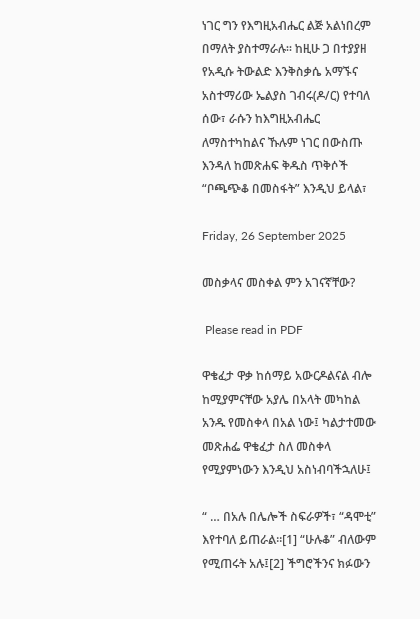ነገር ግን የእግዚአብሔር ልጅ አልነበረም በማለት ያስተማራሉ። ከዚሁ ጋ በተያያዘ የአዲሱ ትውልድ እንቅስቃሴ አማኙና አስተማሪው ኤልያስ ገብሩ(ዶ/ር) የተባለ ሰው፣ ራሱን ከእግዚአብሔር ለማስተካከልና ኹሉም ነገር በውስጡ እንዳለ ከመጽሐፍ ቅዱስ ጥቅሶች “ቦጫጭቆ በመስፋት” እንዲህ ይላል፣

Friday, 26 September 2025

መስቃላና መስቀል ምን አገናኛቸው?

 Please read in PDF

ዋቄፈታ ዋቃ ከሰማይ አውርዶልናል ብሎ ከሚያምናቸው አያሌ በአላት መካከል አንዱ የመስቀላ በአል ነው፤ ካልታተመው መጽሐፌ ዋቄፈታ ስለ መስቀላ የሚያምነውን እንዲህ አስነብባችኋለሁ፤

“ … በአሉ በሌሎች ስፍራዎች፣ “ዳሞቲ” እየተባለ ይጠራል።[1] “ሁሉቆ” ብለውም የሚጠሩት አሉ፤[2] ችግሮችንና ክፉውን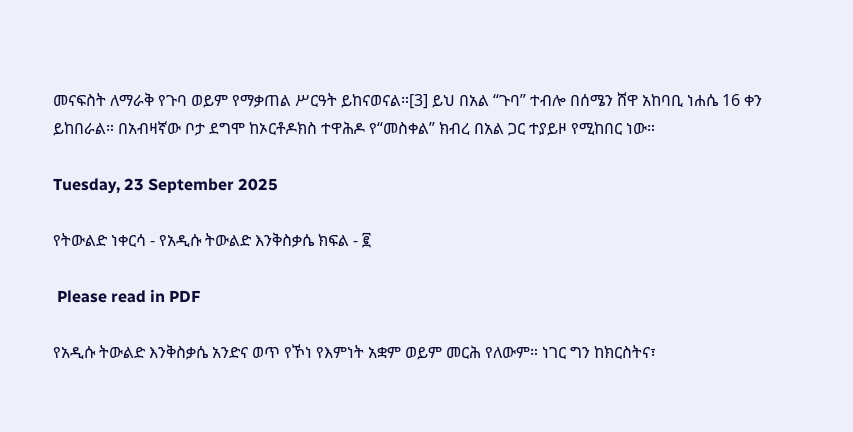መናፍስት ለማራቅ የጉባ ወይም የማቃጠል ሥርዓት ይከናወናል።[3] ይህ በአል “ጉባ” ተብሎ በሰሜን ሸዋ አከባቢ ነሐሴ 16 ቀን ይከበራል። በአብዛኛው ቦታ ደግሞ ከኦርቶዶክስ ተዋሕዶ የ“መስቀል” ክብረ በአል ጋር ተያይዞ የሚከበር ነው።

Tuesday, 23 September 2025

የትውልድ ነቀርሳ - የአዲሱ ትውልድ እንቅስቃሴ ክፍል - ፪

 Please read in PDF

የአዲሱ ትውልድ እንቅስቃሴ አንድና ወጥ የኾነ የእምነት አቋም ወይም መርሕ የለውም። ነገር ግን ከክርስትና፣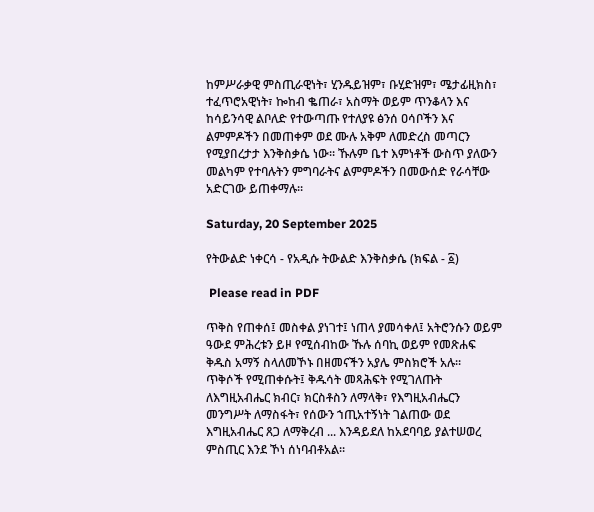ከምሥራቃዊ ምስጢራዊነት፣ ሂንዱይዝም፣ ቡሂድዝም፣ ሜታፊዚክስ፣ ተፈጥሮአዊነት፣ ኰከብ ቈጠራ፣ አስማት ወይም ጥንቆላን እና ከሳይንሳዊ ልቦለድ የተውጣጡ የተለያዩ ፅንሰ ዐሳቦችን እና ልምምዶችን በመጠቀም ወደ ሙሉ አቅም ለመድረስ መጣርን የሚያበረታታ እንቅስቃሴ ነው። ኹሉም ቤተ እምነቶች ውስጥ ያለውን መልካም የተባሉትን ምግባራትና ልምምዶችን በመውሰድ የራሳቸው አድርገው ይጠቀማሉ።

Saturday, 20 September 2025

የትውልድ ነቀርሳ - የአዲሱ ትውልድ እንቅስቃሴ (ክፍል - ፩)

 Please read in PDF

ጥቅስ የጠቀሰ፤ መስቀል ያነገተ፤ ነጠላ ያመሳቀለ፤ አትሮንሱን ወይም ዓውደ ምሕረቱን ይዞ የሚሰብከው ኹሉ ሰባኪ ወይም የመጽሐፍ ቅዱስ አማኝ ስላለመኾኑ በዘመናችን አያሌ ምስክሮች አሉ።  ጥቅሶች የሚጠቀሱት፤ ቅዱሳት መጻሕፍት የሚገለጡት ለእግዚአብሔር ክብር፣ ክርስቶስን ለማላቅ፣ የእግዚአብሔርን መንግሥት ለማስፋት፣ የሰውን ኀጢአተኝነት ገልጠው ወደ እግዚአብሔር ጸጋ ለማቅረብ ... እንዳይደለ ከአደባባይ ያልተሠወረ ምስጢር እንደ ኾነ ሰነባብቶአል።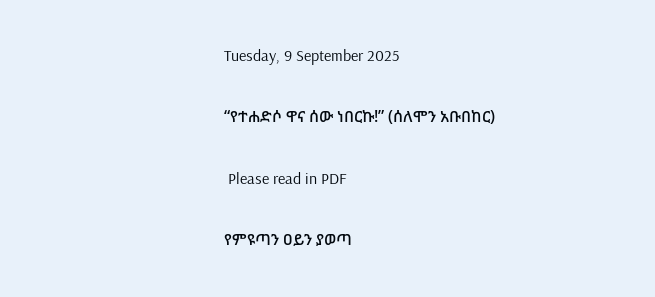Tuesday, 9 September 2025

“የተሐድሶ ዋና ሰው ነበርኩ!” (ሰለሞን አቡበከር)

 Please read in PDF

የምዩጣን ዐይን ያወጣ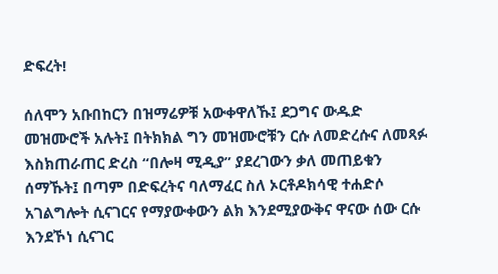ድፍረት!

ሰለሞን አቡበከርን በዝማሬዎቹ አውቀዋለኹ፤ ደጋግና ውዱድ መዝሙሮች አሉት፤ በትክክል ግን መዝሙሮቹን ርሱ ለመድረሱና ለመጻፉ እስክጠራጠር ድረስ “በሎዛ ሚዲያ” ያደረገውን ቃለ መጠይቁን ሰማኹት፤ በጣም በድፍረትና ባለማፈር ስለ ኦርቶዶክሳዊ ተሐድሶ አገልግሎት ሲናገርና የማያውቀውን ልክ እንደሚያውቅና ዋናው ሰው ርሱ እንደኾነ ሲናገር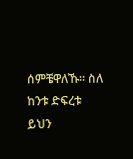ሰምቼዋለኹ። ስለ ከንቱ ድፍረቱ ይህን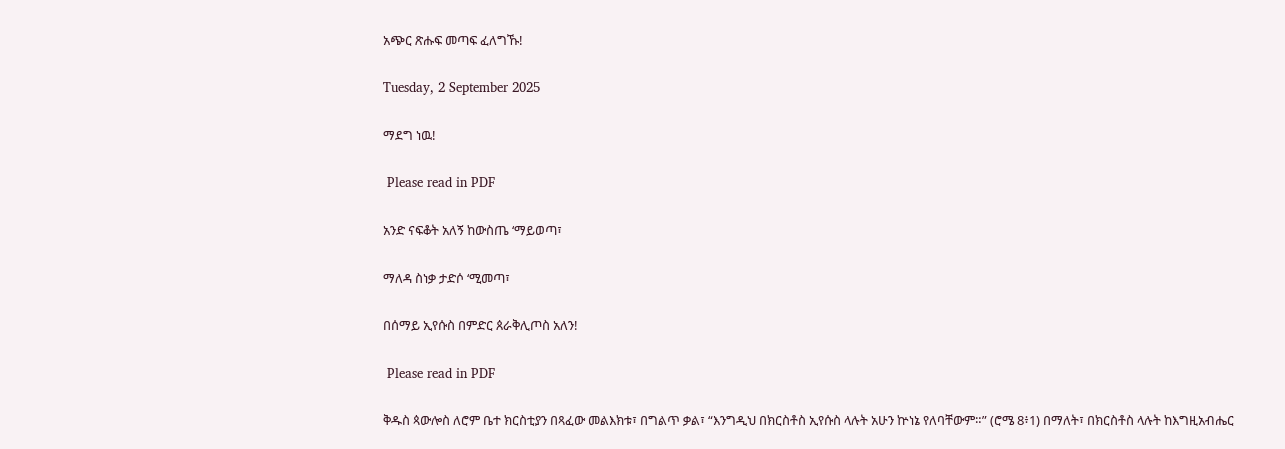አጭር ጽሑፍ መጣፍ ፈለግኹ!

Tuesday, 2 September 2025

ማደግ ነዉ!

 Please read in PDF

አንድ ናፍቆት አለኝ ከውስጤ ʻማይወጣ፣

ማለዳ ስነቃ ታድሶ ʻሚመጣ፣

በሰማይ ኢየሱስ በምድር ጰራቅሊጦስ አለን!

 Please read in PDF

ቅዱስ ጳውሎስ ለሮም ቤተ ክርስቲያን በጻፈው መልእክቱ፣ በግልጥ ቃል፣ “እንግዲህ በክርስቶስ ኢየሱስ ላሉት አሁን ኵነኔ የለባቸውም።” (ሮሜ 8፥1) በማለት፣ በክርስቶስ ላሉት ከእግዚአብሔር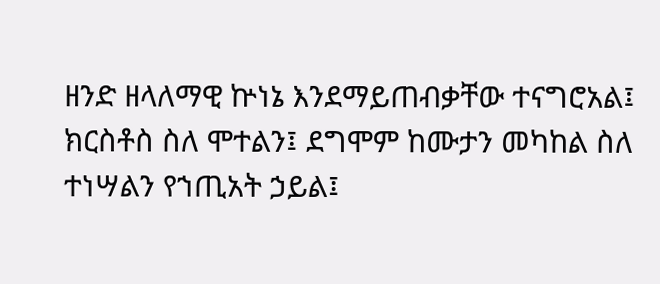ዘንድ ዘላለማዊ ኵነኔ እንደማይጠብቃቸው ተናግሮአል፤ ክርስቶስ ስለ ሞተልን፤ ደግሞም ከሙታን መካከል ስለ ተነሣልን የኀጢአት ኃይል፤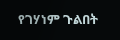የገሃነም ጉልበት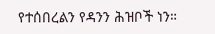የተሰበረልን የዳንን ሕዝቦች ነን።